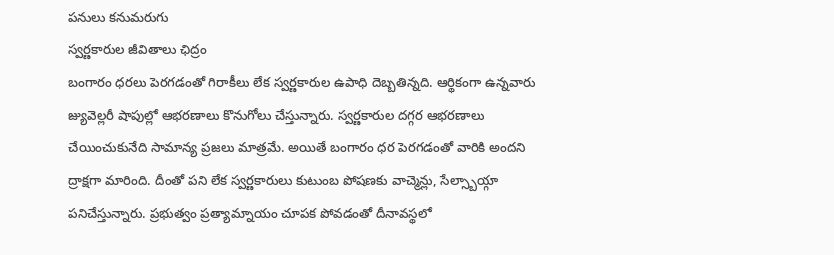పనులు కనుమరుగు
స్వర్ణకారుల జీవితాలు ఛిద్రం
బంగారం ధరలు పెరగడంతో గిరాకీలు లేక స్వర్ణకారుల ఉపాధి దెబ్బతిన్నది. ఆర్థికంగా ఉన్నవారు జ్యువెల్లరీ షాపుల్లో ఆభరణాలు కొనుగోలు చేస్తున్నారు. స్వర్ణకారుల దగ్గర ఆభరణాలు చేయించుకునేది సామాన్య ప్రజలు మాత్రమే. అయితే బంగారం ధర పెరగడంతో వారికి అందని ద్రాక్షగా మారింది. దీంతో పని లేక స్వర్ణకారులు కుటుంబ పోషణకు వాచ్మెన్లు, సేల్స్బాయ్గా పనిచేస్తున్నారు. ప్రభుత్వం ప్రత్యామ్నాయం చూపక పోవడంతో దీనావస్థలో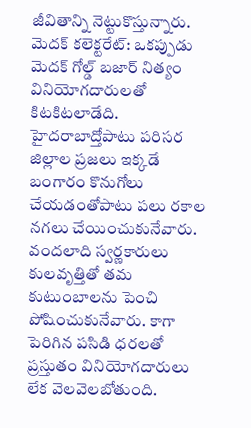జీవితాన్ని నెట్టుకొస్తున్నారు.
మెదక్ కలెక్టరేట్: ఒకప్పుడు మెదక్ గోల్డ్ బజార్ నిత్యం వినియోగదారులతో కిటకిటలాడేది. హైదరాబాద్తోపాటు పరిసర జిల్లాల ప్రజలు ఇక్కడే బంగారం కొనుగోలు చేయడంతోపాటు పలు రకాల నగలు చేయించుకునేవారు. వందలాది స్వర్ణకారులు కులవృత్తితో తమ కుటుంబాలను పెంచి పోషించుకునేవారు. కాగా పెరిగిన పసిడి ధరలతో ప్రస్తుతం వినియోగదారులు లేక వెలవెలబోతుంది.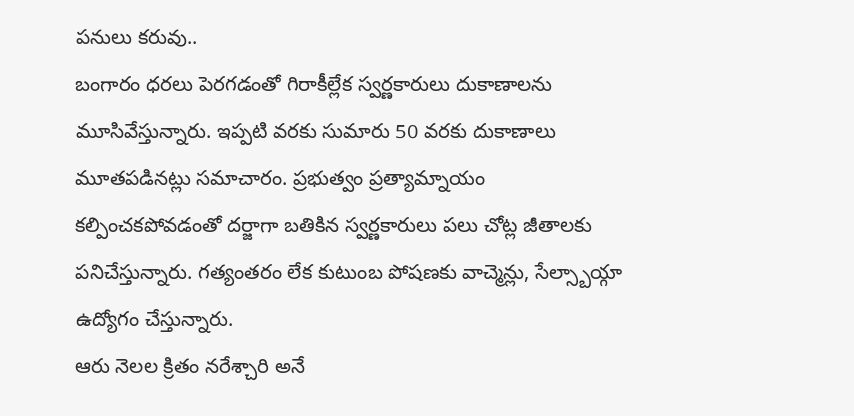పనులు కరువు..
బంగారం ధరలు పెరగడంతో గిరాకీల్లేక స్వర్ణకారులు దుకాణాలను మూసివేస్తున్నారు. ఇప్పటి వరకు సుమారు 50 వరకు దుకాణాలు మూతపడినట్లు సమాచారం. ప్రభుత్వం ప్రత్యామ్నాయం కల్పించకపోవడంతో దర్జాగా బతికిన స్వర్ణకారులు పలు చోట్ల జీతాలకు పనిచేస్తున్నారు. గత్యంతరం లేక కుటుంబ పోషణకు వాచ్మెన్లు, సేల్స్బాయ్గా ఉద్యోగం చేస్తున్నారు.
ఆరు నెలల క్రితం నరేశ్చారి అనే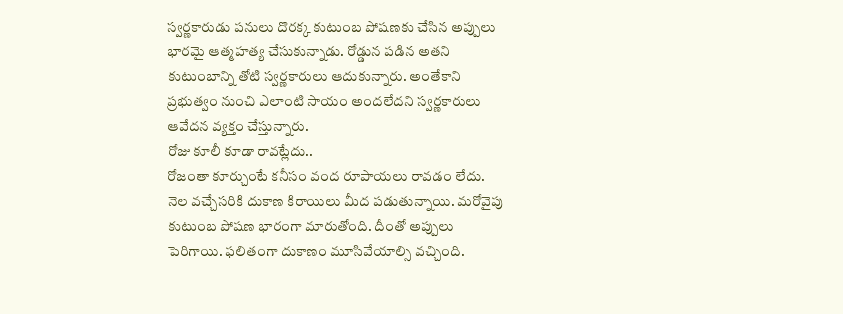స్వర్ణకారుడు పనులు దొరక్క కుటుంబ పోషణకు చేసిన అప్పులు భారమై ఆత్మహత్య చేసుకున్నాడు. రోడ్డున పడిన అతని కుటుంబాన్ని తోటి స్వర్ణకారులు ఆదుకున్నారు. అంతేకాని ప్రభుత్వం నుంచి ఎలాంటి సాయం అందలేదని స్వర్ణకారులు ఆవేదన వ్యక్తం చేస్తున్నారు.
రోజు కూలీ కూడా రావట్లేదు..
రోజంతా కూర్చుంటే కనీసం వంద రూపాయలు రావడం లేదు. నెల వచ్చేసరికి దుకాణ కిరాయిలు మీద పడుతున్నాయి. మరోవైపు కుటుంబ పోషణ భారంగా మారుతోంది. దీంతో అప్పులు పెరిగాయి. ఫలితంగా దుకాణం మూసివేయాల్సి వచ్చింది.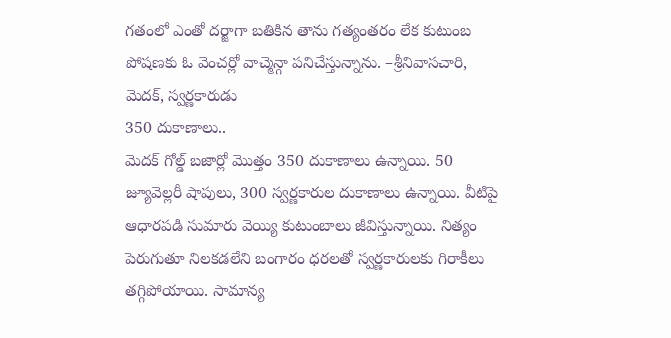గతంలో ఎంతో దర్జాగా బతికిన తాను గత్యంతరం లేక కుటుంబ పోషణకు ఓ వెంచర్లో వాచ్మెన్గా పనిచేస్తున్నాను. –శ్రీనివాసచారి, మెదక్, స్వర్ణకారుడు
350 దుకాణాలు..
మెదక్ గోల్డ్ బజార్లో మొత్తం 350 దుకాణాలు ఉన్నాయి. 50 జ్యూవెల్లరీ షాపులు, 300 స్వర్ణకారుల దుకాణాలు ఉన్నాయి. వీటిపై ఆధారపడి సుమారు వెయ్యి కుటుంబాలు జీవిస్తున్నాయి. నిత్యం పెరుగుతూ నిలకడలేని బంగారం ధరలతో స్వర్ణకారులకు గిరాకీలు తగ్గిపోయాయి. సామాన్య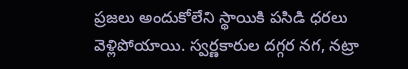ప్రజలు అందుకోలేని స్థాయికి పసిడి ధరలు వెళ్లిపోయాయి. స్వర్ణకారుల దగ్గర నగ, నట్రా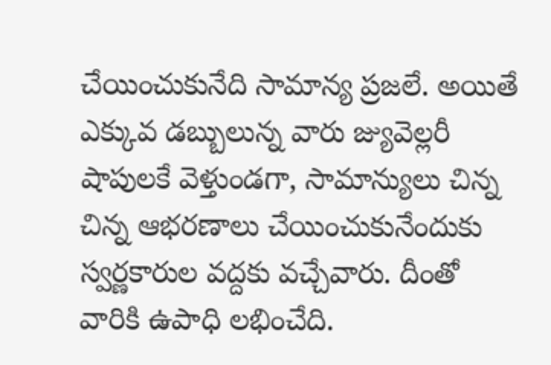చేయించుకునేది సామాన్య ప్రజలే. అయితే ఎక్కువ డబ్బులున్న వారు జ్యువెల్లరీ షాపులకే వెళ్తుండగా, సామాన్యులు చిన్న చిన్న ఆభరణాలు చేయించుకునేందుకు స్వర్ణకారుల వద్దకు వచ్చేవారు. దీంతో వారికి ఉపాధి లభించేది.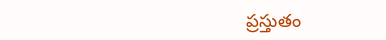ప్రస్తుతం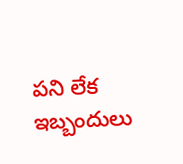పని లేక ఇబ్బందులు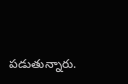పడుతున్నారు.